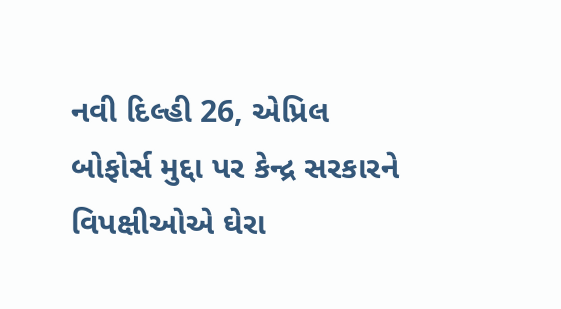નવી દિલ્હી 26, એપ્રિલ
બોફોર્સ મુદ્દા પર કેન્દ્ર સરકારને વિપક્ષીઓએ ઘેરા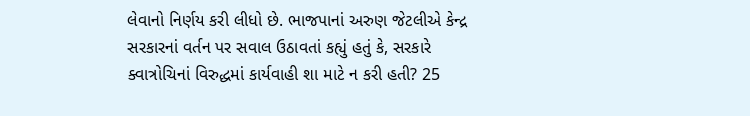લેવાનો નિર્ણય કરી લીધો છે. ભાજપાનાં અરુણ જેટલીએ કેન્દ્ર સરકારનાં વર્તન પર સવાલ ઉઠાવતાં કહ્યું હતું કે, સરકારે ક્વાત્રોચિનાં વિરુદ્ધમાં કાર્યવાહી શા માટે ન કરી હતી? 25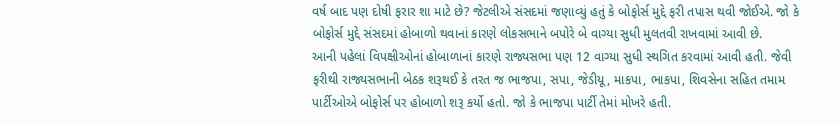વર્ષ બાદ પણ દોષી ફરાર શા માટે છે? જેટલીએ સંસદમાં જણાવ્યું હતું કે બોફોર્સ મુદ્દે ફરી તપાસ થવી જોઈએ. જો કે બોફોર્સ મુદ્દે સંસદમાં હોબાળો થવાનાં કારણે લોકસભાને બપોરે બે વાગ્યા સુધી મુલતવી રાખવામાં આવી છે.
આની પહેલાં વિપક્ષીઓનાં હોબાળાનાં કારણે રાજ્યસભા પણ 12 વાગ્યા સુધી સ્થગિત કરવામાં આવી હતી. જેવી ફરીથી રાજ્યસભાની બેઠક શરૂથઈ કે તરત જ ભાજપા, સપા, જેડીયૂ, માકપા, ભાકપા, શિવસેના સહિત તમામ પાર્ટીઓએ બોફોર્સ પર હોબાળો શરૂ કર્યો હતો. જો કે ભાજપા પાર્ટી તેમાં મોખરે હતી.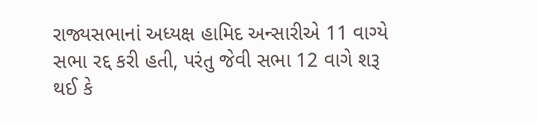રાજ્યસભાનાં અધ્યક્ષ હામિદ અન્સારીએ 11 વાગ્યે સભા રદ્દ કરી હતી, પરંતુ જેવી સભા 12 વાગે શરૂ થઈ કે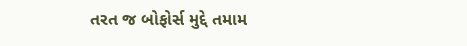તરત જ બોફોર્સ મુદ્દે તમામ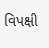વિપક્ષી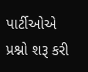પાર્ટીઓએ પ્રશ્નો શરૂ કરી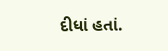દીધાં હતાં.